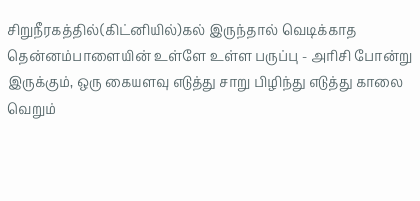சிறுநீரகத்தில்(கிட்னியில்)கல் இருந்தால் வெடிக்காத தென்னம்பாளையின் உள்ளே உள்ள பருப்பு - அரிசி போன்று இருக்கும், ஒரு கையளவு எடுத்து சாறு பிழிந்து எடுத்து காலை வெறும்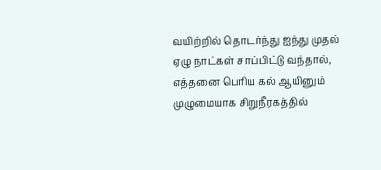வயிற்றில் தொடர்ந்து ஐந்து முதல் ஏழு நாட்கள் சாப்பிட்டு வந்தால், எத்தனை பெரிய கல் ஆயினும் முழுமையாக சிறுநீரகத்தில்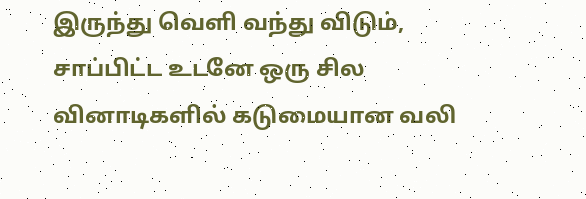இருந்து வெளி வந்து விடும், சாப்பிட்ட உடனே ஒரு சில வினாடிகளில் கடுமையான வலி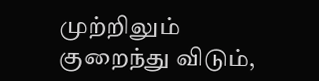முற்றிலும் குறைந்து விடும்,